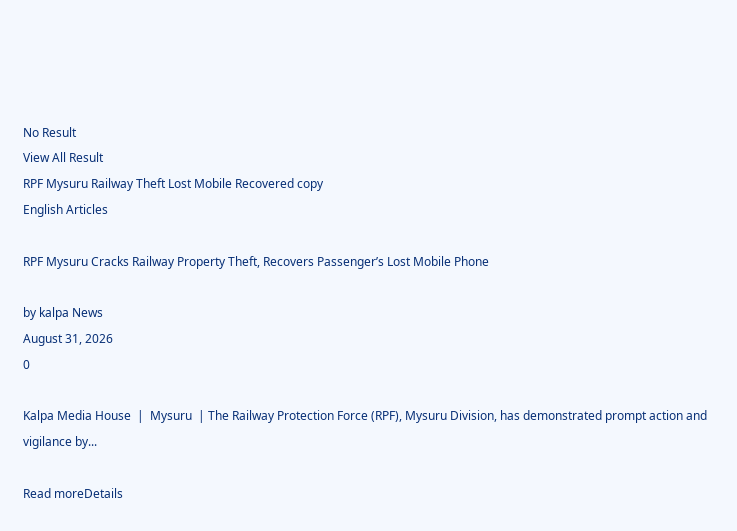No Result
View All Result
RPF Mysuru Railway Theft Lost Mobile Recovered copy
English Articles

RPF Mysuru Cracks Railway Property Theft, Recovers Passenger’s Lost Mobile Phone

by kalpa News
August 31, 2026
0

Kalpa Media House  |  Mysuru  | The Railway Protection Force (RPF), Mysuru Division, has demonstrated prompt action and vigilance by...

Read moreDetails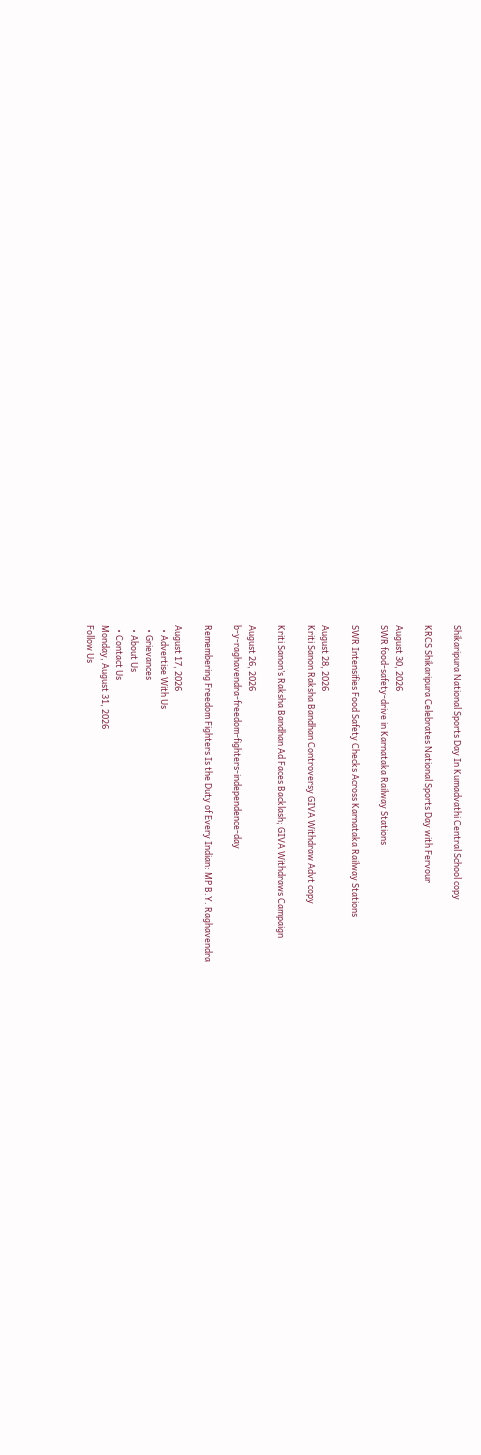Shikaripura National Sports Day In Kumadvathi Central School copy

KRCS Shikaripura Celebrates National Sports Day with Fervour

August 30, 2026
SWR food-safety-drive in Karnataka Railway Stations

SWR Intensifies Food Safety Checks Across Karnataka Railway Stations

August 28, 2026
Kriti Sanon Raksha Bandhan Controversy GIVA Withdraw Advt copy

Kriti Sanon’s Raksha Bandhan Ad Faces Backlash; GIVA Withdraws Campaign

August 26, 2026
b-y-raghavendra-freedom-fighters-independence-day

Remembering Freedom Fighters Is the Duty of Every Indian: MP B.Y. Raghavendra

August 17, 2026
  • Advertise With Us
  • Grievances
  • About Us
  • Contact Us
Monday, August 31, 2026
Follow Us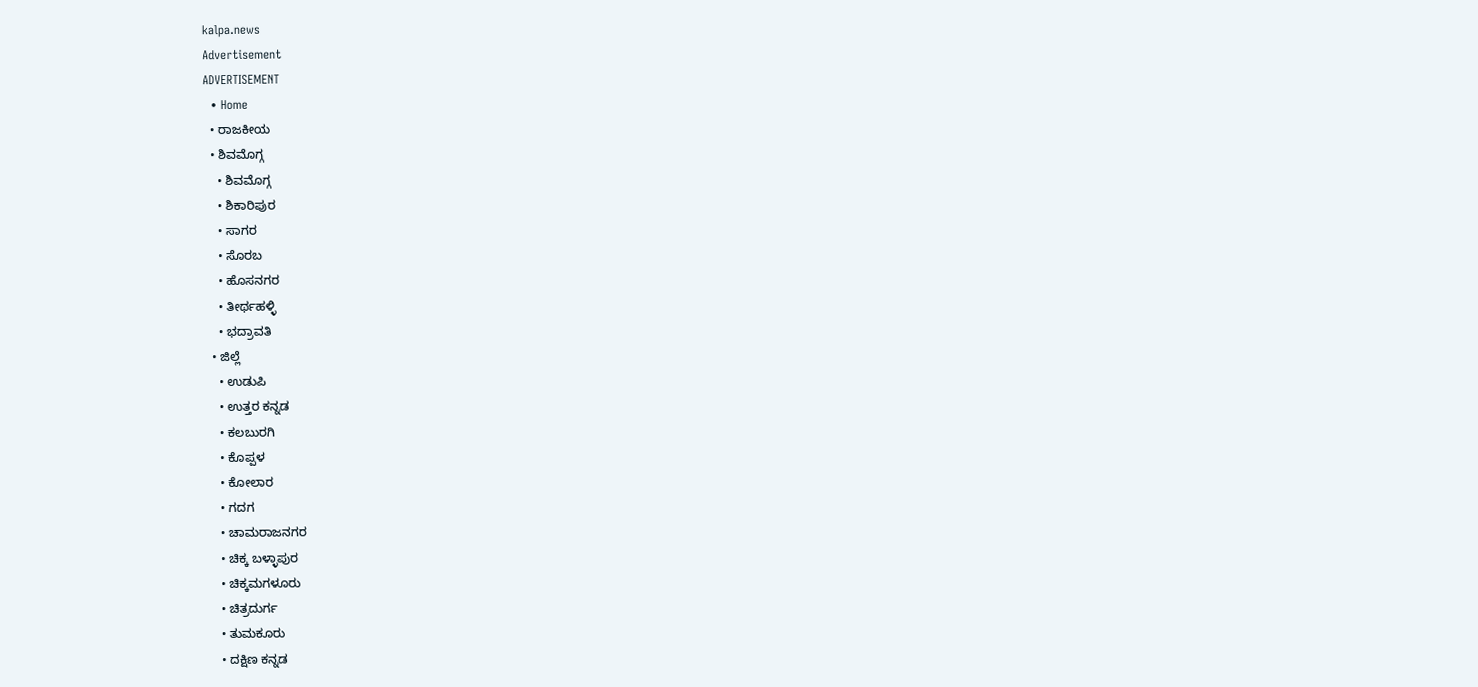kalpa.news
Advertisement
ADVERTISEMENT
  • Home
  • ರಾಜಕೀಯ
  • ಶಿವಮೊಗ್ಗ
    • ಶಿವಮೊಗ್ಗ
    • ಶಿಕಾರಿಪುರ
    • ಸಾಗರ
    • ಸೊರಬ
    • ಹೊಸನಗರ
    • ತೀರ್ಥಹಳ್ಳಿ
    • ಭದ್ರಾವತಿ
  • ಜಿಲ್ಲೆ
    • ಉಡುಪಿ
    • ಉತ್ತರ ಕನ್ನಡ
    • ಕಲಬುರಗಿ
    • ಕೊಪ್ಪಳ
    • ಕೋಲಾರ
    • ಗದಗ
    • ಚಾಮರಾಜನಗರ
    • ಚಿಕ್ಕ ಬಳ್ಳಾಪುರ
    • ಚಿಕ್ಕಮಗಳೂರು
    • ಚಿತ್ರದುರ್ಗ
    • ತುಮಕೂರು
    • ದಕ್ಷಿಣ ಕನ್ನಡ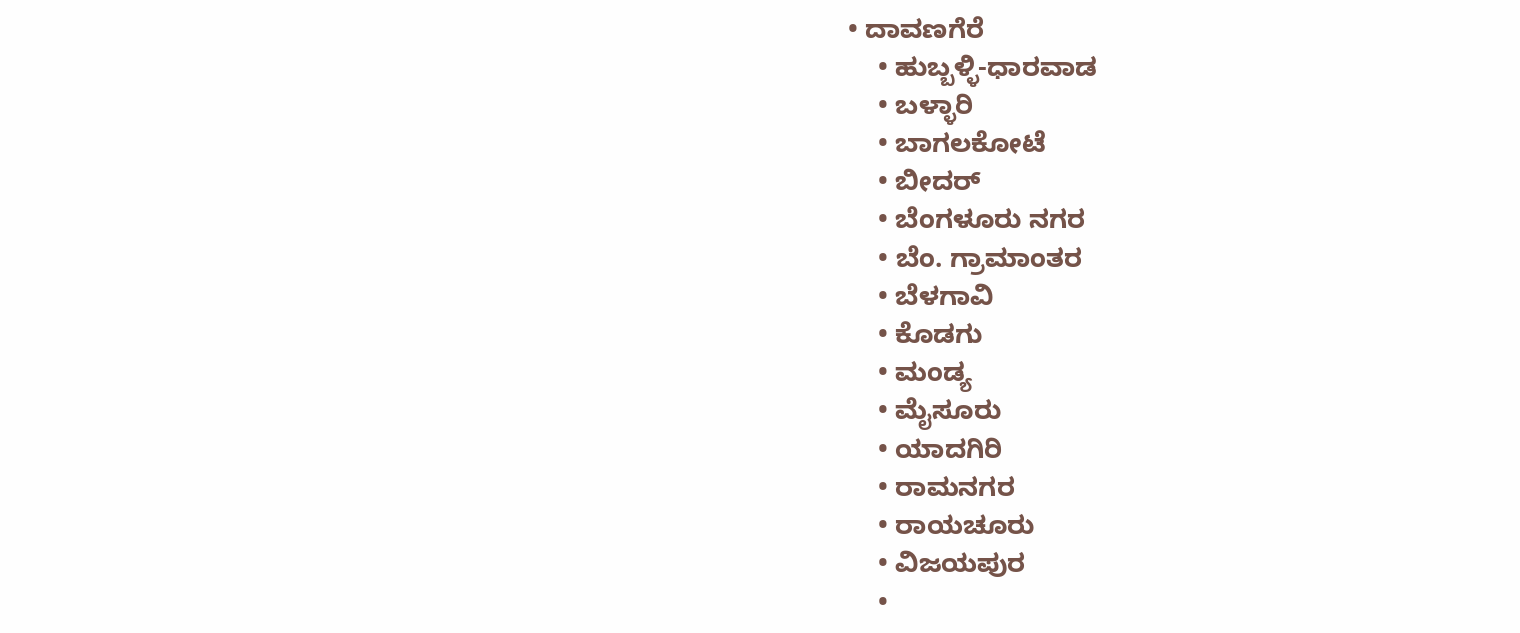• ದಾವಣಗೆರೆ
    • ಹುಬ್ಬಳ್ಳಿ-ಧಾರವಾಡ
    • ಬಳ್ಳಾರಿ
    • ಬಾಗಲಕೋಟೆ
    • ಬೀದರ್
    • ಬೆಂಗಳೂರು ನಗರ
    • ಬೆಂ. ಗ್ರಾಮಾಂತರ
    • ಬೆಳಗಾವಿ
    • ಕೊಡಗು
    • ಮಂಡ್ಯ
    • ಮೈಸೂರು
    • ಯಾದಗಿರಿ
    • ರಾಮನಗರ
    • ರಾಯಚೂರು
    • ವಿಜಯಪುರ
    •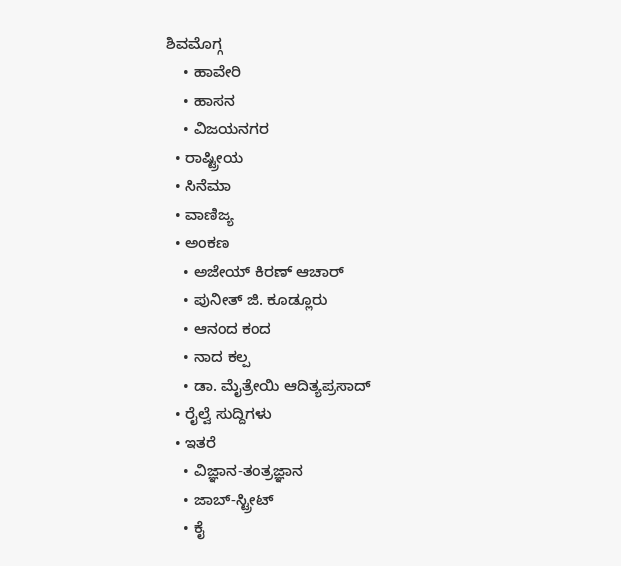ಶಿವಮೊಗ್ಗ
    • ಹಾವೇರಿ
    • ಹಾಸನ
    • ವಿಜಯನಗರ
  • ರಾಷ್ಟ್ರೀಯ
  • ಸಿನೆಮಾ
  • ವಾಣಿಜ್ಯ
  • ಅಂಕಣ
    • ಅಜೇಯ್ ಕಿರಣ್ ಆಚಾರ್
    • ಪುನೀತ್ ಜಿ. ಕೂಡ್ಲೂರು
    • ಆನಂದ ಕಂದ
    • ನಾದ ಕಲ್ಪ
    • ಡಾ. ಮೈತ್ರೇಯಿ ಆದಿತ್ಯಪ್ರಸಾದ್
  • ರೈಲ್ವೆ ಸುದ್ದಿಗಳು
  • ಇತರೆ
    • ವಿಜ್ಞಾನ-ತಂತ್ರಜ್ಞಾನ
    • ಜಾಬ್-ಸ್ಟ್ರೀಟ್
    • ಕೈ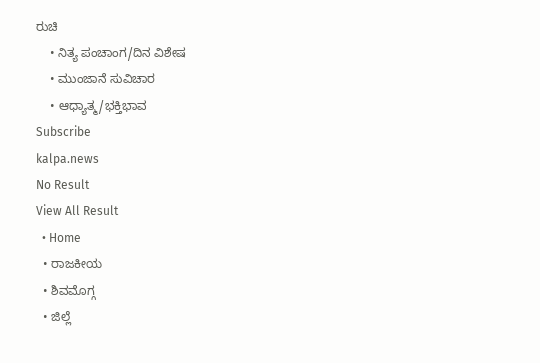ರುಚಿ
    • ನಿತ್ಯ ಪಂಚಾಂಗ/ದಿನ ವಿಶೇಷ
    • ಮುಂಜಾನೆ ಸುವಿಚಾರ
    • ಆಧ್ಯಾತ್ಮ/ಭಕ್ತಿಭಾವ
Subscribe
kalpa.news
No Result
View All Result
  • Home
  • ರಾಜಕೀಯ
  • ಶಿವಮೊಗ್ಗ
  • ಜಿಲ್ಲೆ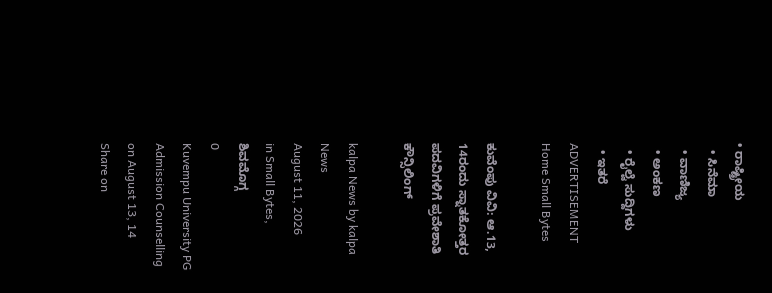• ರಾಷ್ಟ್ರೀಯ
  • ಸಿನೆಮಾ
  • ವಾಣಿಜ್ಯ
  • ಅಂಕಣ
  • ರೈಲ್ವೆ ಸುದ್ದಿಗಳು
  • ಇತರೆ
ADVERTISEMENT
Home Small Bytes

ಕುವೆಂಪು ವಿವಿ: ಆ.13, 14ರಂದು ಸ್ನಾತಕೋತ್ತರ ಪದವಿಗಳಿಗೆ ಪ್ರವೇಶಾತಿ ಕೌನ್ಸಿಲಿಂಗ್

kalpa News by kalpa News
August 11, 2026
in Small Bytes, ಶಿವಮೊಗ್ಗ
0
Kuvempu University PG Admission Counselling on August 13, 14
Share on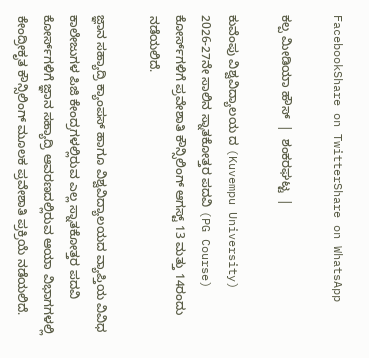FacebookShare on TwitterShare on WhatsApp

ಕಲ್ಪ ಮೀಡಿಯಾ ಹೌಸ್  |  ಶಂಕರಘಟ್ಟ  |

ಕುವೆಂಪು ವಿಶ್ವವಿದ್ಯಾಲಯ ದ (Kuvempu University) 2026-27ನೇ ಸಾಲಿನ ಸ್ನಾತಕೋತ್ತರ ಪದವಿ (PG Course) ಕೋರ್ಸ್‌ಗಳಿಗೆ ಪ್ರವೇಶಾತಿ ಕೌನ್ಸಿಲಿಂಗ್ ಆಗಸ್ಟ್ 13 ಮತ್ತು 14ರಂದು ನಡೆಯಲಿದೆ.

ಜ್ಞಾನ ಸಹ್ಯಾದ್ರಿ ಕ್ಯಾಂಪಸ್ ಹಾಗೂ ವಿಶ್ವವಿದ್ಯಾಲಯದ ವ್ಯಾಪ್ತಿಯ ವಿವಿಧ ಕಾಲೇಜುಗಳ ಪಿಜಿ ಕೇಂದ್ರಗಳಲ್ಲಿರುವ ಎಲ್ಲ ಸ್ನಾತಕೋತ್ತರ ಪದವಿ ಕೋರ್ಸ್‌ಗಳಿಗೆ ಜ್ಞಾನ ಸಹ್ಯಾದ್ರಿ ಆವರಣದಲ್ಲಿರುವ ಆಯಾ ವಿಭಾಗಗಳಲ್ಲಿ ಕೇಂದ್ರೀಕೃತ ಕೌನ್ಸಿಲಿಂಗ್ ಮೂಲಕ ಪ್ರವೇಶಾತಿ ಪ್ರಕ್ರಿಯೆ ನಡೆಯಲಿದೆ.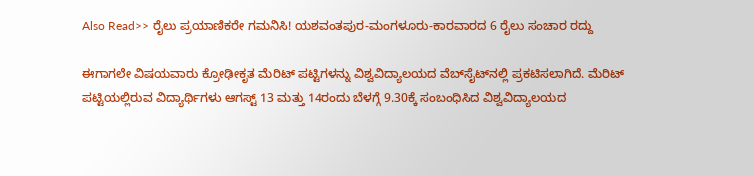Also Read>> ರೈಲು ಪ್ರಯಾಣಿಕರೇ ಗಮನಿಸಿ! ಯಶವಂತಪುರ-ಮಂಗಳೂರು-ಕಾರವಾರದ 6 ರೈಲು ಸಂಚಾರ ರದ್ದು

ಈಗಾಗಲೇ ವಿಷಯವಾರು ಕ್ರೋಢೀಕೃತ ಮೆರಿಟ್ ಪಟ್ಟಿಗಳನ್ನು ವಿಶ್ವವಿದ್ಯಾಲಯದ ವೆಬ್‌ಸೈಟ್‌ನಲ್ಲಿ ಪ್ರಕಟಿಸಲಾಗಿದೆ. ಮೆರಿಟ್ ಪಟ್ಟಿಯಲ್ಲಿರುವ ವಿದ್ಯಾರ್ಥಿಗಳು ಆಗಸ್ಟ್ 13 ಮತ್ತು 14ರಂದು ಬೆಳಗ್ಗೆ 9.30ಕ್ಕೆ ಸಂಬಂಧಿಸಿದ ವಿಶ್ವವಿದ್ಯಾಲಯದ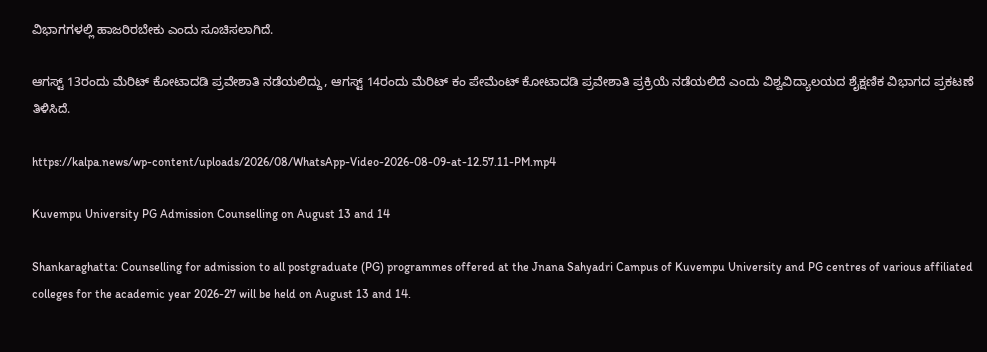ವಿಭಾಗಗಳಲ್ಲಿ ಹಾಜರಿರಬೇಕು ಎಂದು ಸೂಚಿಸಲಾಗಿದೆ.

ಆಗಸ್ಟ್ 13ರಂದು ಮೆರಿಟ್ ಕೋಟಾದಡಿ ಪ್ರವೇಶಾತಿ ನಡೆಯಲಿದ್ದು, ಆಗಸ್ಟ್ 14ರಂದು ಮೆರಿಟ್ ಕಂ ಪೇಮೆಂಟ್ ಕೋಟಾದಡಿ ಪ್ರವೇಶಾತಿ ಪ್ರಕ್ರಿಯೆ ನಡೆಯಲಿದೆ ಎಂದು ವಿಶ್ವವಿದ್ಯಾಲಯದ ಶೈಕ್ಷಣಿಕ ವಿಭಾಗದ ಪ್ರಕಟಣೆ ತಿಳಿಸಿದೆ.

https://kalpa.news/wp-content/uploads/2026/08/WhatsApp-Video-2026-08-09-at-12.57.11-PM.mp4

Kuvempu University PG Admission Counselling on August 13 and 14

Shankaraghatta: Counselling for admission to all postgraduate (PG) programmes offered at the Jnana Sahyadri Campus of Kuvempu University and PG centres of various affiliated colleges for the academic year 2026-27 will be held on August 13 and 14.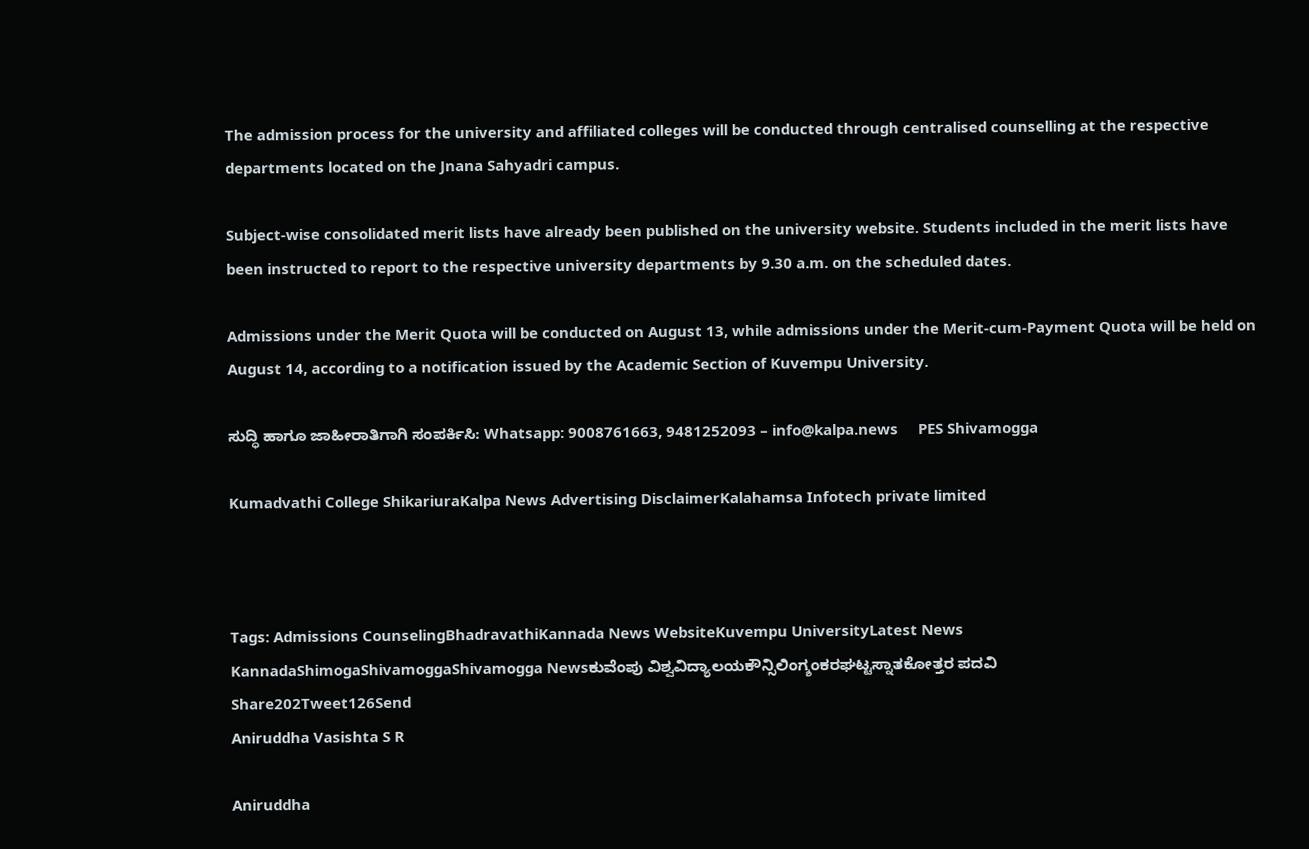The admission process for the university and affiliated colleges will be conducted through centralised counselling at the respective departments located on the Jnana Sahyadri campus.

Subject-wise consolidated merit lists have already been published on the university website. Students included in the merit lists have been instructed to report to the respective university departments by 9.30 a.m. on the scheduled dates.

Admissions under the Merit Quota will be conducted on August 13, while admissions under the Merit-cum-Payment Quota will be held on August 14, according to a notification issued by the Academic Section of Kuvempu University.

ಸುದ್ಧಿ ಹಾಗೂ ಜಾಹೀರಾತಿಗಾಗಿ ಸಂಪರ್ಕಿಸಿ: Whatsapp: 9008761663, 9481252093 – info@kalpa.news     PES Shivamogga

Kumadvathi College ShikariuraKalpa News Advertising DisclaimerKalahamsa Infotech private limited



Tags: Admissions CounselingBhadravathiKannada News WebsiteKuvempu UniversityLatest News KannadaShimogaShivamoggaShivamogga Newsಕುವೆಂಪು ವಿಶ್ವವಿದ್ಯಾಲಯಕೌನ್ಸಿಲಿಂಗ್ಶಂಕರಘಟ್ಟಸ್ನಾತಕೋತ್ತರ ಪದವಿ
Share202Tweet126Send
Aniruddha Vasishta S R

Aniruddha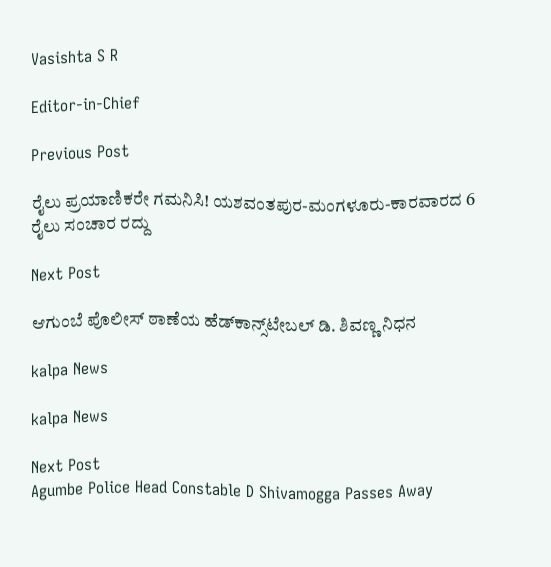Vasishta S R

Editor-in-Chief

Previous Post

ರೈಲು ಪ್ರಯಾಣಿಕರೇ ಗಮನಿಸಿ! ಯಶವಂತಪುರ-ಮಂಗಳೂರು-ಕಾರವಾರದ 6 ರೈಲು ಸಂಚಾರ ರದ್ದು

Next Post

ಆಗುಂಬೆ ಪೊಲೀಸ್ ಠಾಣೆಯ ಹೆಡ್‌ಕಾನ್ಸ್‌ಟೇಬಲ್ ಡಿ. ಶಿವಣ್ಣ ನಿಧನ

kalpa News

kalpa News

Next Post
Agumbe Police Head Constable D Shivamogga Passes Away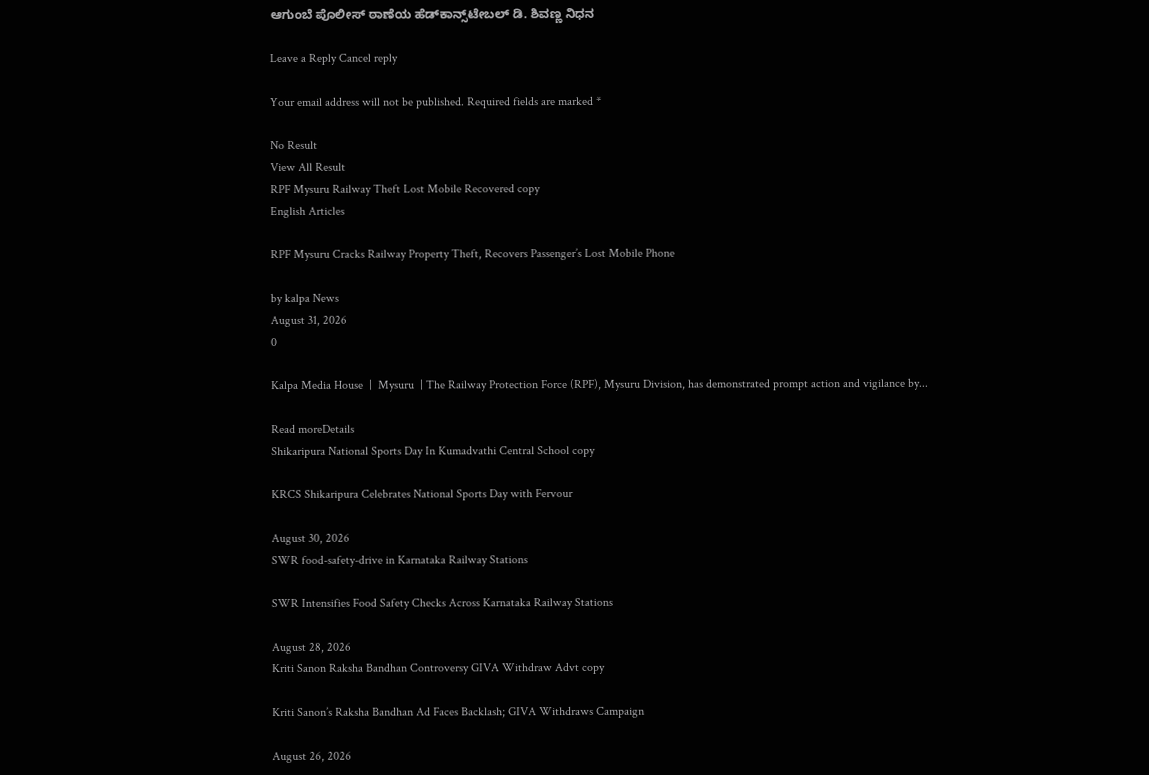ಆಗುಂಬೆ ಪೊಲೀಸ್ ಠಾಣೆಯ ಹೆಡ್‌ಕಾನ್ಸ್‌ಟೇಬಲ್ ಡಿ. ಶಿವಣ್ಣ ನಿಧನ

Leave a Reply Cancel reply

Your email address will not be published. Required fields are marked *

No Result
View All Result
RPF Mysuru Railway Theft Lost Mobile Recovered copy
English Articles

RPF Mysuru Cracks Railway Property Theft, Recovers Passenger’s Lost Mobile Phone

by kalpa News
August 31, 2026
0

Kalpa Media House  |  Mysuru  | The Railway Protection Force (RPF), Mysuru Division, has demonstrated prompt action and vigilance by...

Read moreDetails
Shikaripura National Sports Day In Kumadvathi Central School copy

KRCS Shikaripura Celebrates National Sports Day with Fervour

August 30, 2026
SWR food-safety-drive in Karnataka Railway Stations

SWR Intensifies Food Safety Checks Across Karnataka Railway Stations

August 28, 2026
Kriti Sanon Raksha Bandhan Controversy GIVA Withdraw Advt copy

Kriti Sanon’s Raksha Bandhan Ad Faces Backlash; GIVA Withdraws Campaign

August 26, 2026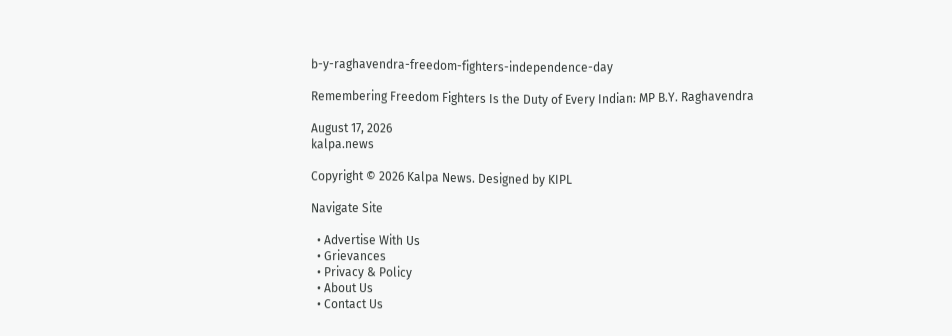b-y-raghavendra-freedom-fighters-independence-day

Remembering Freedom Fighters Is the Duty of Every Indian: MP B.Y. Raghavendra

August 17, 2026
kalpa.news

Copyright © 2026 Kalpa News. Designed by KIPL

Navigate Site

  • Advertise With Us
  • Grievances
  • Privacy & Policy
  • About Us
  • Contact Us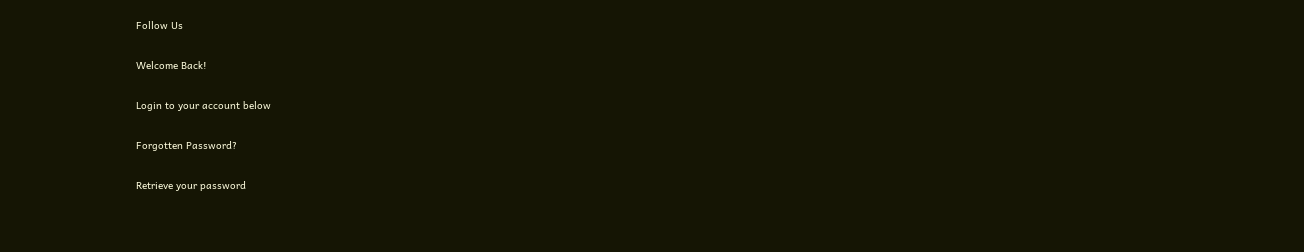Follow Us

Welcome Back!

Login to your account below

Forgotten Password?

Retrieve your password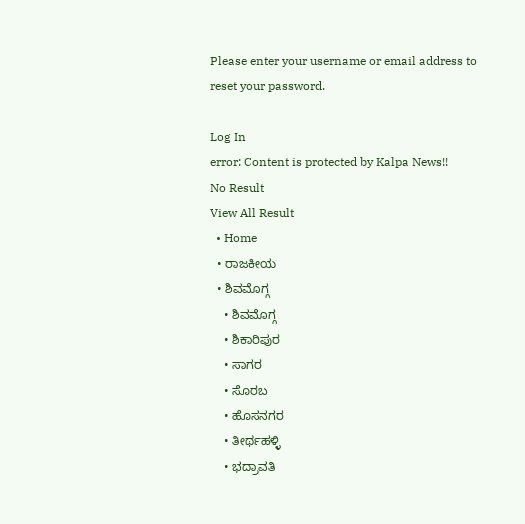Please enter your username or email address to reset your password.

Log In
error: Content is protected by Kalpa News!!
No Result
View All Result
  • Home
  • ರಾಜಕೀಯ
  • ಶಿವಮೊಗ್ಗ
    • ಶಿವಮೊಗ್ಗ
    • ಶಿಕಾರಿಪುರ
    • ಸಾಗರ
    • ಸೊರಬ
    • ಹೊಸನಗರ
    • ತೀರ್ಥಹಳ್ಳಿ
    • ಭದ್ರಾವತಿ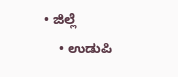• ಜಿಲ್ಲೆ
    • ಉಡುಪಿ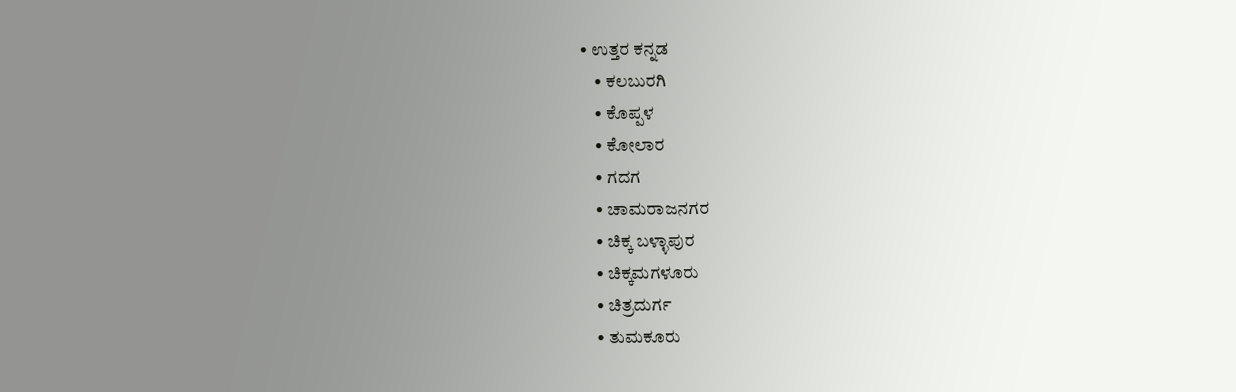• ಉತ್ತರ ಕನ್ನಡ
    • ಕಲಬುರಗಿ
    • ಕೊಪ್ಪಳ
    • ಕೋಲಾರ
    • ಗದಗ
    • ಚಾಮರಾಜನಗರ
    • ಚಿಕ್ಕ ಬಳ್ಳಾಪುರ
    • ಚಿಕ್ಕಮಗಳೂರು
    • ಚಿತ್ರದುರ್ಗ
    • ತುಮಕೂರು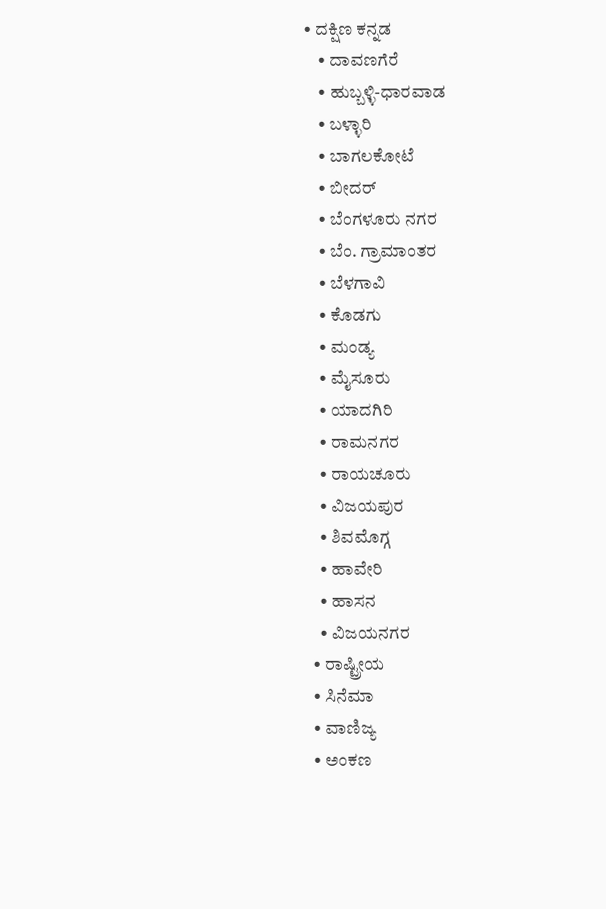• ದಕ್ಷಿಣ ಕನ್ನಡ
    • ದಾವಣಗೆರೆ
    • ಹುಬ್ಬಳ್ಳಿ-ಧಾರವಾಡ
    • ಬಳ್ಳಾರಿ
    • ಬಾಗಲಕೋಟೆ
    • ಬೀದರ್
    • ಬೆಂಗಳೂರು ನಗರ
    • ಬೆಂ. ಗ್ರಾಮಾಂತರ
    • ಬೆಳಗಾವಿ
    • ಕೊಡಗು
    • ಮಂಡ್ಯ
    • ಮೈಸೂರು
    • ಯಾದಗಿರಿ
    • ರಾಮನಗರ
    • ರಾಯಚೂರು
    • ವಿಜಯಪುರ
    • ಶಿವಮೊಗ್ಗ
    • ಹಾವೇರಿ
    • ಹಾಸನ
    • ವಿಜಯನಗರ
  • ರಾಷ್ಟ್ರೀಯ
  • ಸಿನೆಮಾ
  • ವಾಣಿಜ್ಯ
  • ಅಂಕಣ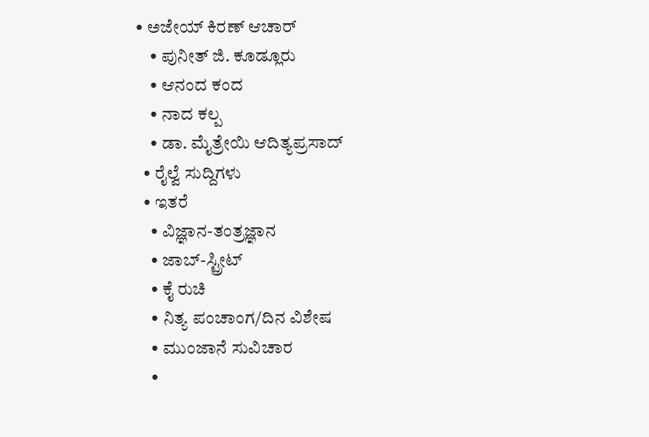• ಅಜೇಯ್ ಕಿರಣ್ ಆಚಾರ್
    • ಪುನೀತ್ ಜಿ. ಕೂಡ್ಲೂರು
    • ಆನಂದ ಕಂದ
    • ನಾದ ಕಲ್ಪ
    • ಡಾ. ಮೈತ್ರೇಯಿ ಆದಿತ್ಯಪ್ರಸಾದ್
  • ರೈಲ್ವೆ ಸುದ್ದಿಗಳು
  • ಇತರೆ
    • ವಿಜ್ಞಾನ-ತಂತ್ರಜ್ಞಾನ
    • ಜಾಬ್-ಸ್ಟ್ರೀಟ್
    • ಕೈ ರುಚಿ
    • ನಿತ್ಯ ಪಂಚಾಂಗ/ದಿನ ವಿಶೇಷ
    • ಮುಂಜಾನೆ ಸುವಿಚಾರ
    •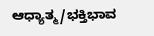ಆಧ್ಯಾತ್ಮ/ಭಕ್ತಿಭಾವ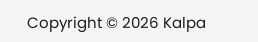Copyright © 2026 Kalpa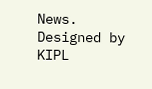News. Designed by KIPL